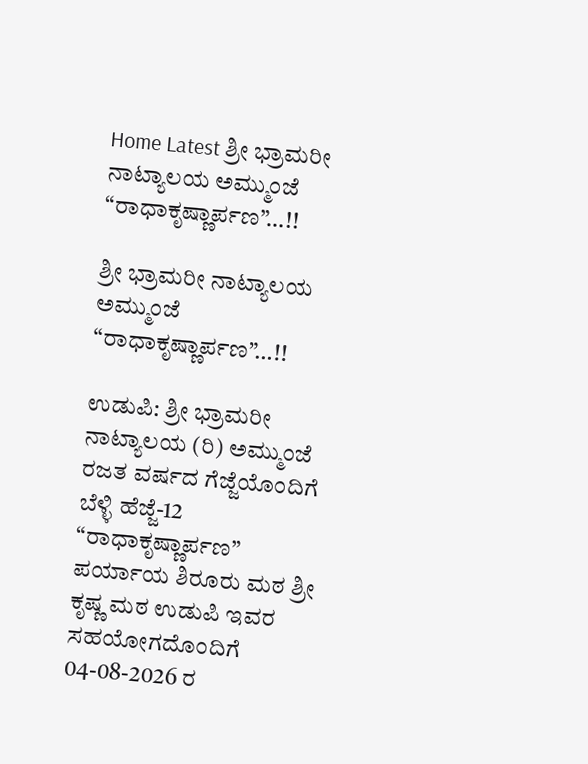Home Latest ಶ್ರೀ ಭ್ರಾಮರೀ ನಾಟ್ಯಾಲಯ ಅಮ್ಮುಂಜೆ “ರಾಧಾಕೃಷ್ಣಾರ್ಪಣ”…!!

ಶ್ರೀ ಭ್ರಾಮರೀ ನಾಟ್ಯಾಲಯ ಅಮ್ಮುಂಜೆ “ರಾಧಾಕೃಷ್ಣಾರ್ಪಣ”…!!

ಉಡುಪಿ: ಶ್ರೀ ಭ್ರಾಮರೀ ನಾಟ್ಯಾಲಯ (ರಿ) ಅಮ್ಮುಂಜೆ ರಜತ ವರ್ಷದ ಗೆಜ್ಜೆಯೊಂದಿಗೆ ಬೆಳ್ಳಿ ಹೆಜ್ಜೆ-12 “ರಾಧಾಕೃಷ್ಣಾರ್ಪಣ”
ಪರ್ಯಾಯ ಶಿರೂರು ಮಠ ಶ್ರೀ ಕೃಷ್ಣ ಮಠ ಉಡುಪಿ ಇವರ ಸಹಯೋಗದೊಂದಿಗೆ 04-08-2026 ರ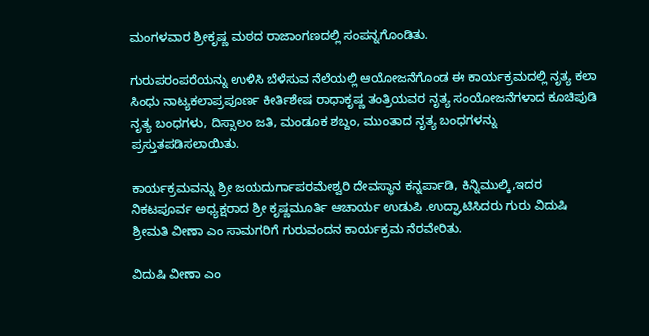ಮಂಗಳವಾರ ಶ್ರೀಕೃಷ್ಣ ಮಠದ ರಾಜಾಂಗಣದಲ್ಲಿ ಸಂಪನ್ನಗೊಂಡಿತು.

ಗುರುಪರಂಪರೆಯನ್ನು ಉಳಿಸಿ ಬೆಳೆಸುವ ನೆಲೆಯಲ್ಲಿ ಆಯೋಜನೆಗೊಂಡ ಈ ಕಾರ್ಯಕ್ರಮದಲ್ಲಿ ನೃತ್ಯ ಕಲಾ ಸಿಂಧು ನಾಟ್ಯಕಲಾಪ್ರಪೂರ್ಣ ಕೀರ್ತಿಶೇಷ ರಾಧಾಕೃಷ್ಣ ತಂತ್ರಿಯವರ ನೃತ್ಯ ಸಂಯೋಜನೆಗಳಾದ ಕೂಚಿಪುಡಿ ನೃತ್ಯ ಬಂಧಗಳು, ದಿಸ್ಸಾಲಂ ಜತಿ, ಮಂಡೂಕ ಶಬ್ದಂ, ಮುಂತಾದ ನೃತ್ಯ ಬಂಧಗಳನ್ನು
ಪ್ರಸ್ತುತಪಡಿಸಲಾಯಿತು.

ಕಾರ್ಯಕ್ರಮವನ್ನು ಶ್ರೀ ಜಯದುರ್ಗಾಪರಮೇಶ್ವರಿ ದೇವಸ್ಥಾನ ಕನ್ನರ್ಪಾಡಿ, ಕಿನ್ನಿಮುಲ್ಕಿ,ಇದರ ನಿಕಟಪೂರ್ವ ಅಧ್ಯಕ್ಷರಾದ ಶ್ರೀ ಕೃಷ್ಣಮೂರ್ತಿ ಆಚಾರ್ಯ ಉಡುಪಿ .ಉದ್ಘಾಟಿಸಿದರು ಗುರು ವಿದುಷಿ ಶ್ರೀಮತಿ ವೀಣಾ ಎಂ ಸಾಮಗರಿಗೆ ಗುರುವಂದನ ಕಾರ್ಯಕ್ರಮ ನೆರವೇರಿತು.

ವಿದುಷಿ ವೀಣಾ ಎಂ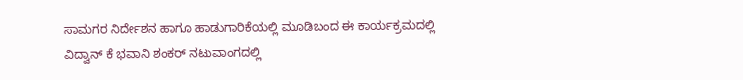ಸಾಮಗರ ನಿರ್ದೇಶನ ಹಾಗೂ ಹಾಡುಗಾರಿಕೆಯಲ್ಲಿ ಮೂಡಿಬಂದ ಈ ಕಾರ್ಯಕ್ರಮದಲ್ಲಿ
ವಿದ್ವಾನ್ ಕೆ ಭವಾನಿ ಶಂಕರ್ ನಟುವಾಂಗದಲ್ಲಿ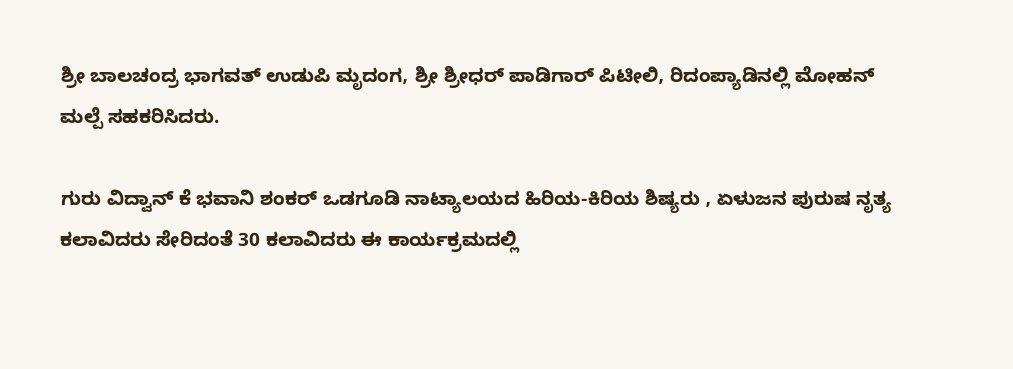ಶ್ರೀ ಬಾಲಚಂದ್ರ ಭಾಗವತ್ ಉಡುಪಿ ಮೃದಂಗ, ಶ್ರೀ ಶ್ರೀಧ‌ರ್ ಪಾಡಿಗಾರ್ ಪಿಟೀಲಿ, ರಿದಂಪ್ಯಾಡಿನಲ್ಲಿ ಮೋಹನ್ ಮಲ್ಪೆ ಸಹಕರಿಸಿದರು.

ಗುರು ವಿದ್ವಾನ್ ಕೆ ಭವಾನಿ ಶಂಕರ್ ಒಡಗೂಡಿ ನಾಟ್ಯಾಲಯದ ಹಿರಿಯ-ಕಿರಿಯ ಶಿಷ್ಯರು , ಏಳುಜನ ಪುರುಷ ನೃತ್ಯ ಕಲಾವಿದರು ಸೇರಿದಂತೆ 30 ಕಲಾವಿದರು ಈ ಕಾರ್ಯಕ್ರಮದಲ್ಲಿ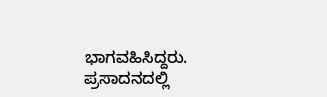ಭಾಗವಹಿಸಿದ್ದರು. ಪ್ರಸಾದನದಲ್ಲಿ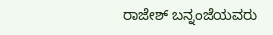ರಾಜೇಶ್ ಬನ್ನಂಜೆಯವರು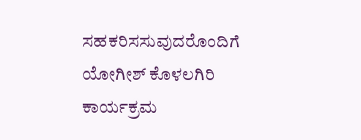ಸಹಕರಿಸಸುವುದರೊಂದಿಗೆ ಯೋಗೀಶ್ ಕೊಳಲಗಿರಿ ಕಾರ್ಯಕ್ರಮ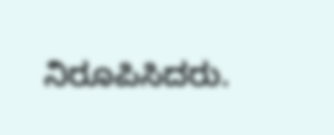ನಿರೂಪಿಸಿದರು.